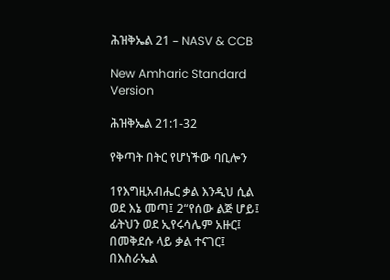ሕዝቅኤል 21 – NASV & CCB

New Amharic Standard Version

ሕዝቅኤል 21:1-32

የቅጣት በትር የሆነችው ባቢሎን

1የእግዚአብሔር ቃል እንዲህ ሲል ወደ እኔ መጣ፤ 2“የሰው ልጅ ሆይ፤ ፊትህን ወደ ኢየሩሳሌም አዙር፤ በመቅደሱ ላይ ቃል ተናገር፤ በእስራኤል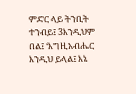ምድር ላይ ትንቢት ተንብይ፤ 3እንዲህም በል፤ ‘እግዚአብሔር እንዲህ ይላል፤ እኔ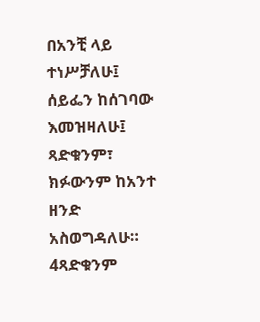በአንቺ ላይ ተነሥቻለሁ፤ ሰይፌን ከሰገባው እመዝዛለሁ፤ ጻድቁንም፣ ክፉውንም ከአንተ ዘንድ አስወግዳለሁ። 4ጻድቁንም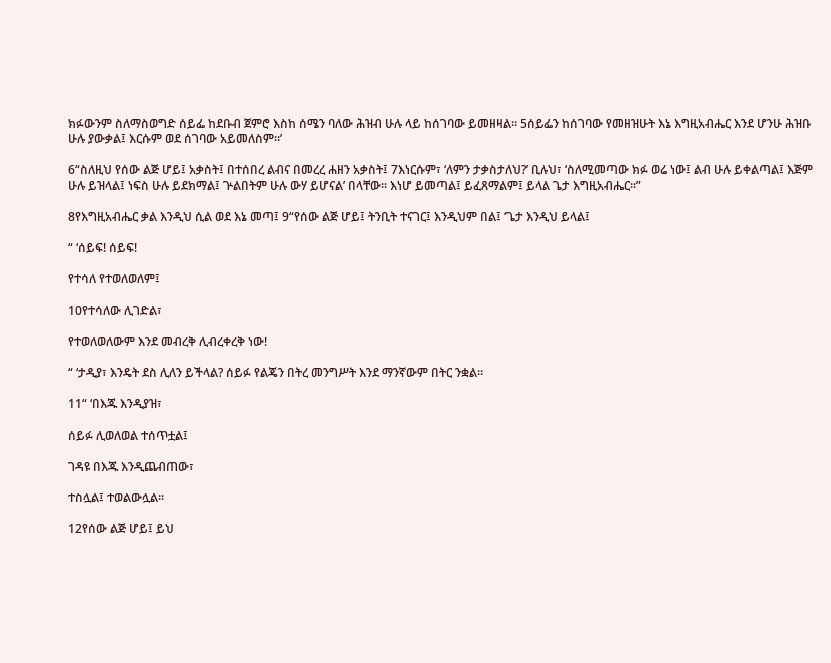ክፉውንም ስለማስወግድ ሰይፌ ከደቡብ ጀምሮ እስከ ሰሜን ባለው ሕዝብ ሁሉ ላይ ከሰገባው ይመዘዛል። 5ሰይፌን ከሰገባው የመዘዝሁት እኔ እግዚአብሔር እንደ ሆንሁ ሕዝቡ ሁሉ ያውቃል፤ እርሱም ወደ ሰገባው አይመለስም።’

6“ስለዚህ የሰው ልጅ ሆይ፤ አቃስት፤ በተሰበረ ልብና በመረረ ሐዘን አቃስት፤ 7እነርሱም፣ ‘ለምን ታቃስታለህ?’ ቢሉህ፣ ‘ስለሚመጣው ክፉ ወሬ ነው፤ ልብ ሁሉ ይቀልጣል፤ እጅም ሁሉ ይዝላል፤ ነፍስ ሁሉ ይደክማል፤ ጕልበትም ሁሉ ውሃ ይሆናል’ በላቸው። እነሆ ይመጣል፤ ይፈጸማልም፤ ይላል ጌታ እግዚአብሔር።”

8የእግዚአብሔር ቃል እንዲህ ሲል ወደ እኔ መጣ፤ 9“የሰው ልጅ ሆይ፤ ትንቢት ተናገር፤ እንዲህም በል፤ ‘ጌታ እንዲህ ይላል፤

“ ‘ሰይፍ! ሰይፍ!

የተሳለ የተወለወለም፤

10የተሳለው ሊገድል፣

የተወለወለውም እንደ መብረቅ ሊብረቀረቅ ነው!

“ ‘ታዲያ፣ እንዴት ደስ ሊለን ይችላል? ሰይፉ የልጄን በትረ መንግሥት እንደ ማንኛውም በትር ንቋል።

11“ ‘በእጁ እንዲያዝ፣

ሰይፉ ሊወለወል ተሰጥቷል፤

ገዳዩ በእጁ እንዲጨብጠው፣

ተስሏል፤ ተወልውሏል።

12የሰው ልጅ ሆይ፤ ይህ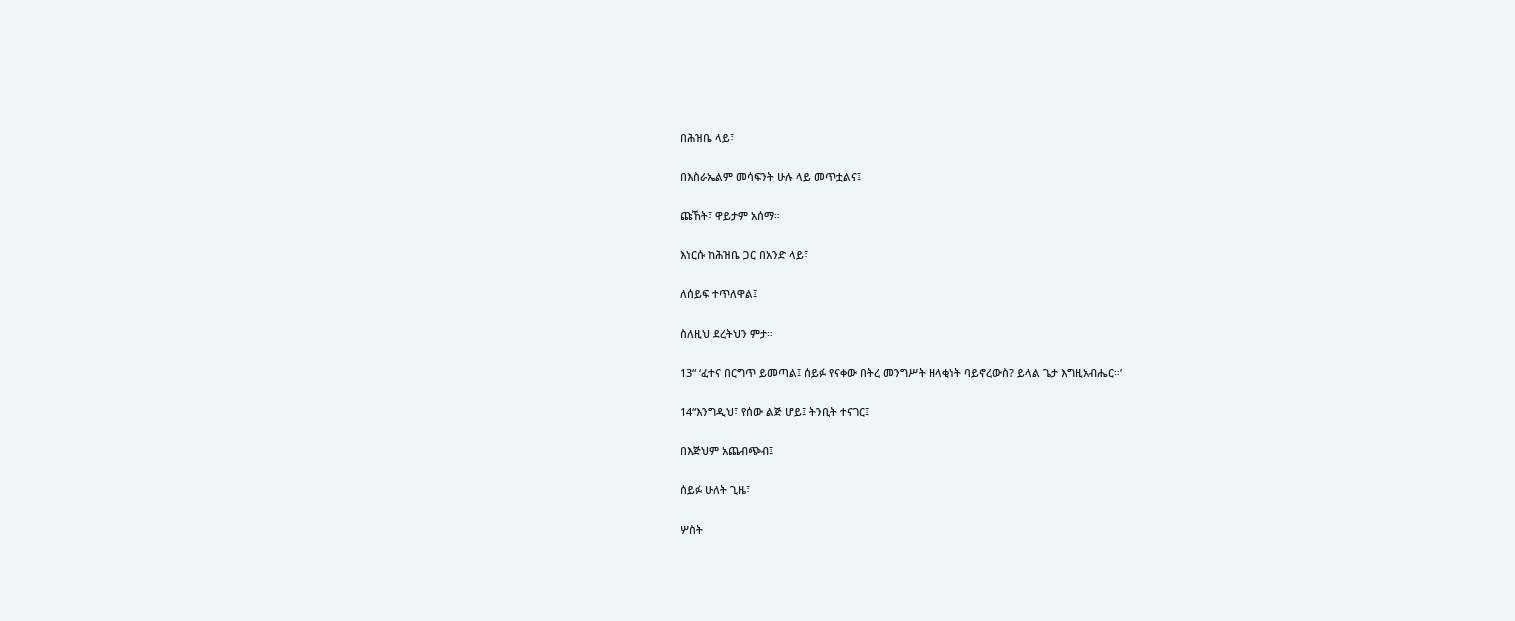በሕዝቤ ላይ፣

በእስራኤልም መሳፍንት ሁሉ ላይ መጥቷልና፤

ጩኸት፣ ዋይታም አሰማ።

እነርሱ ከሕዝቤ ጋር በአንድ ላይ፣

ለሰይፍ ተጥለዋል፤

ስለዚህ ደረትህን ምታ።

13“ ‘ፈተና በርግጥ ይመጣል፤ ሰይፉ የናቀው በትረ መንግሥት ዘላቂነት ባይኖረውስ? ይላል ጌታ እግዚአብሔር።’

14“እንግዲህ፣ የሰው ልጅ ሆይ፤ ትንቢት ተናገር፤

በእጅህም አጨብጭብ፤

ሰይፉ ሁለት ጊዜ፣

ሦስት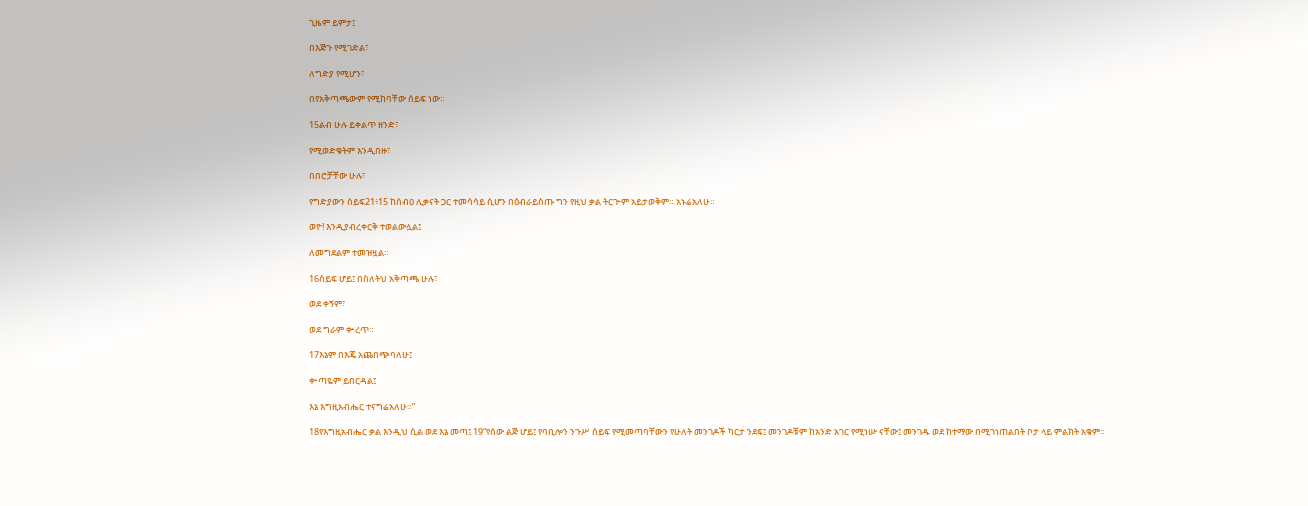ጊዜም ይምታ፤

በእጅጉ የሚገድል፣

ለግድያ የሚሆን፣

በየአቅጣጫውም የሚከባቸው ሰይፍ ነው።

15ልብ ሁሉ ይቀልጥ ዘንድ፣

የሚወድቁትም እንዲበዙ፣

በበሮቻቸው ሁሉ፣

የግድያውን ሰይፍ21፥15 ከሰብዐ ሊቃናት ጋር ተመሳሳይ ሲሆን በዕብራይስጡ ግን የዚህ ቃል ትርጕም አይታወቅም። አኑሬአለሁ።

ወዮ! እንዲያብረቀርቅ ተወልውሏል፤

ለመግደልም ተመዝዟል።

16ሰይፍ ሆይ፤ በስለትህ አቅጣጫ ሁሉ፣

ወደ ቀኝም፣

ወደ ግራም ቍረጥ።

17እኔም በእጄ አጨበጭባለሁ፤

ቍጣዬም ይበርዳል፤

እኔ እግዚአብሔር ተናግሬአለሁ።”

18የእግዚአብሔር ቃል እንዲህ ሲል ወደ እኔ መጣ፤ 19“የሰው ልጅ ሆይ፤ የባቢሎን ንጉሥ ሰይፍ የሚመጣባቸውን የሁለት መንገዶች ካርታ ንደፍ፤ መንገዶቹም ከአንድ አገር የሚነሡ ናቸው፤ መንገዱ ወደ ከተማው በሚገነጠልበት ቦታ ላይ ምልክት አቁም።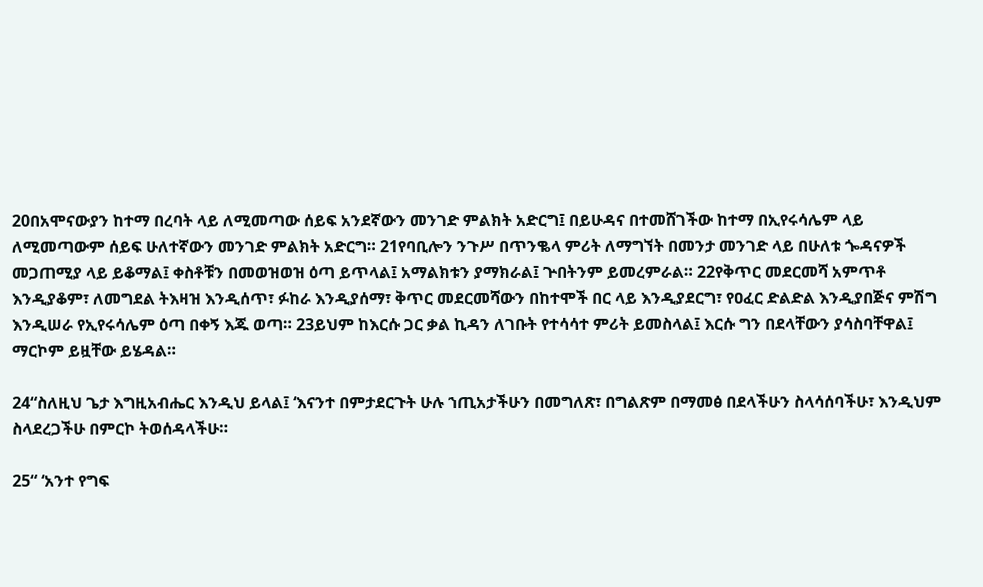20በአሞናውያን ከተማ በረባት ላይ ለሚመጣው ሰይፍ አንደኛውን መንገድ ምልክት አድርግ፤ በይሁዳና በተመሸገችው ከተማ በኢየሩሳሌም ላይ ለሚመጣውም ሰይፍ ሁለተኛውን መንገድ ምልክት አድርግ። 21የባቢሎን ንጉሥ በጥንቈላ ምሪት ለማግኘት በመንታ መንገድ ላይ በሁለቱ ጐዳናዎች መጋጠሚያ ላይ ይቆማል፤ ቀስቶቹን በመወዝወዝ ዕጣ ይጥላል፤ አማልክቱን ያማክራል፤ ጕበትንም ይመረምራል። 22የቅጥር መደርመሻ አምጥቶ እንዲያቆም፣ ለመግደል ትእዛዝ እንዲሰጥ፣ ፉከራ እንዲያሰማ፣ ቅጥር መደርመሻውን በከተሞች በር ላይ እንዲያደርግ፣ የዐፈር ድልድል እንዲያበጅና ምሽግ እንዲሠራ የኢየሩሳሌም ዕጣ በቀኝ እጁ ወጣ። 23ይህም ከእርሱ ጋር ቃል ኪዳን ለገቡት የተሳሳተ ምሪት ይመስላል፤ እርሱ ግን በደላቸውን ያሳስባቸዋል፤ ማርኮም ይዟቸው ይሄዳል።

24“ስለዚህ ጌታ እግዚአብሔር እንዲህ ይላል፤ ‘እናንተ በምታደርጉት ሁሉ ኀጢአታችሁን በመግለጽ፣ በግልጽም በማመፅ በደላችሁን ስላሳሰባችሁ፣ እንዲህም ስላደረጋችሁ በምርኮ ትወሰዳላችሁ።

25“ ‘አንተ የግፍ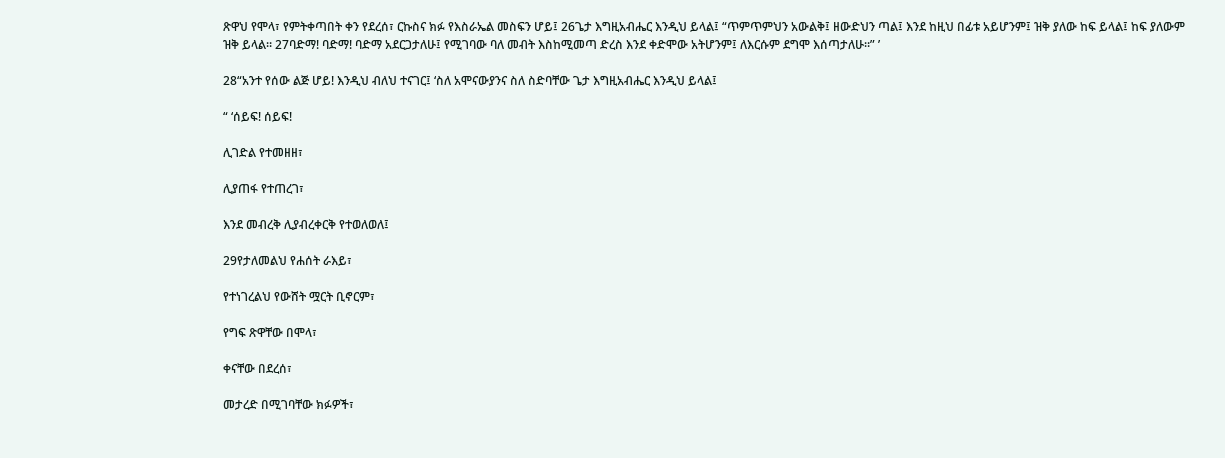ጽዋህ የሞላ፣ የምትቀጣበት ቀን የደረሰ፣ ርኩስና ክፉ የእስራኤል መስፍን ሆይ፤ 26ጌታ እግዚአብሔር እንዲህ ይላል፤ “ጥምጥምህን አውልቅ፤ ዘውድህን ጣል፤ እንደ ከዚህ በፊቱ አይሆንም፤ ዝቅ ያለው ከፍ ይላል፤ ከፍ ያለውም ዝቅ ይላል። 27ባድማ! ባድማ! ባድማ አደርጋታለሁ፤ የሚገባው ባለ መብት እስከሚመጣ ድረስ እንደ ቀድሞው አትሆንም፤ ለእርሱም ደግሞ እሰጣታለሁ።” ’

28“አንተ የሰው ልጅ ሆይ! እንዲህ ብለህ ተናገር፤ ‘ስለ አሞናውያንና ስለ ስድባቸው ጌታ እግዚአብሔር እንዲህ ይላል፤

“ ‘ሰይፍ! ሰይፍ!

ሊገድል የተመዘዘ፣

ሊያጠፋ የተጠረገ፣

እንደ መብረቅ ሊያብረቀርቅ የተወለወለ፤

29የታለመልህ የሐሰት ራእይ፣

የተነገረልህ የውሸት ሟርት ቢኖርም፣

የግፍ ጽዋቸው በሞላ፣

ቀናቸው በደረሰ፣

መታረድ በሚገባቸው ክፉዎች፣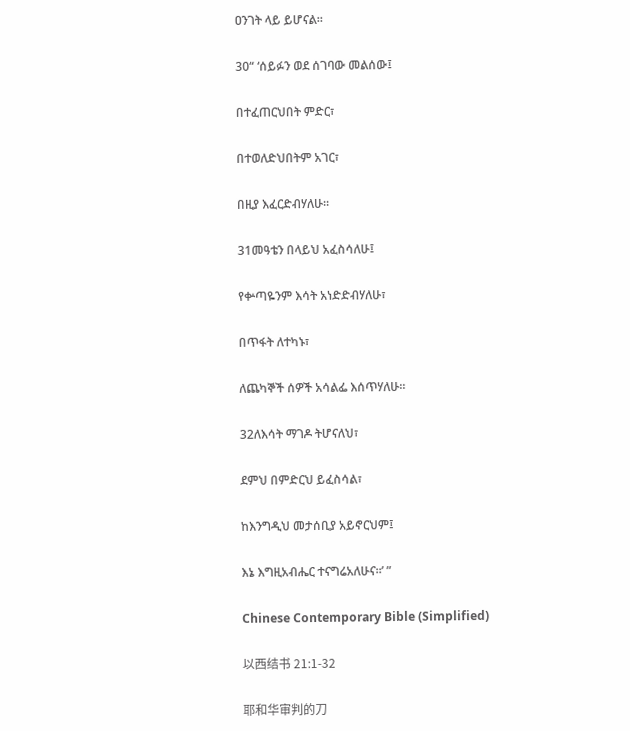ዐንገት ላይ ይሆናል።

30“ ‘ሰይፉን ወደ ሰገባው መልሰው፤

በተፈጠርህበት ምድር፣

በተወለድህበትም አገር፣

በዚያ እፈርድብሃለሁ።

31መዓቴን በላይህ አፈስሳለሁ፤

የቍጣዬንም እሳት አነድድብሃለሁ፣

በጥፋት ለተካኑ፣

ለጨካኞች ሰዎች አሳልፌ እሰጥሃለሁ።

32ለእሳት ማገዶ ትሆናለህ፣

ደምህ በምድርህ ይፈስሳል፣

ከእንግዲህ መታሰቢያ አይኖርህም፤

እኔ እግዚአብሔር ተናግሬአለሁና።’ ”

Chinese Contemporary Bible (Simplified)

以西结书 21:1-32

耶和华审判的刀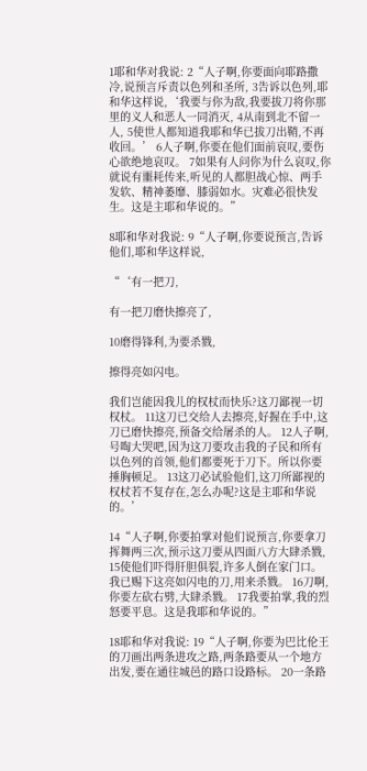1耶和华对我说: 2“人子啊,你要面向耶路撒冷,说预言斥责以色列和圣所, 3告诉以色列,耶和华这样说,‘我要与你为敌,我要拔刀将你那里的义人和恶人一同消灭, 4从南到北不留一人, 5使世人都知道我耶和华已拔刀出鞘,不再收回。’ 6人子啊,你要在他们面前哀叹,要伤心欲绝地哀叹。 7如果有人问你为什么哀叹,你就说有噩耗传来,听见的人都胆战心惊、两手发软、精神萎靡、膝弱如水。灾难必很快发生。这是主耶和华说的。”

8耶和华对我说: 9“人子啊,你要说预言,告诉他们,耶和华这样说,

“‘有一把刀,

有一把刀磨快擦亮了,

10磨得锋利,为要杀戮,

擦得亮如闪电。

我们岂能因我儿的权杖而快乐?这刀鄙视一切权杖。 11这刀已交给人去擦亮,好握在手中,这刀已磨快擦亮,预备交给屠杀的人。 12人子啊,号啕大哭吧,因为这刀要攻击我的子民和所有以色列的首领,他们都要死于刀下。所以你要捶胸顿足。 13这刀必试验他们,这刀所鄙视的权杖若不复存在,怎么办呢?这是主耶和华说的。’

14“人子啊,你要拍掌对他们说预言,你要拿刀挥舞两三次,预示这刀要从四面八方大肆杀戮, 15使他们吓得肝胆俱裂,许多人倒在家门口。我已赐下这亮如闪电的刀,用来杀戮。 16刀啊,你要左砍右劈,大肆杀戮。 17我要拍掌,我的烈怒要平息。这是我耶和华说的。”

18耶和华对我说: 19“人子啊,你要为巴比伦王的刀画出两条进攻之路,两条路要从一个地方出发,要在通往城邑的路口设路标。 20一条路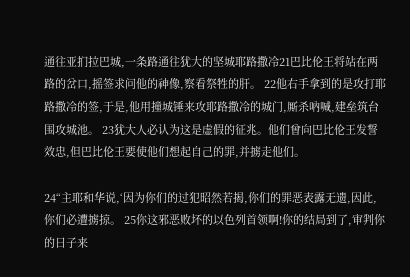通往亚扪拉巴城,一条路通往犹大的坚城耶路撒冷21巴比伦王将站在两路的岔口,摇签求问他的神像,察看祭牲的肝。 22他右手拿到的是攻打耶路撒冷的签,于是,他用撞城锤来攻耶路撒冷的城门,厮杀吶喊,建垒筑台围攻城池。 23犹大人必认为这是虚假的征兆。他们曾向巴比伦王发誓效忠,但巴比伦王要使他们想起自己的罪,并掳走他们。

24“主耶和华说,‘因为你们的过犯昭然若揭,你们的罪恶表露无遗,因此,你们必遭掳掠。 25你这邪恶败坏的以色列首领啊!你的结局到了,审判你的日子来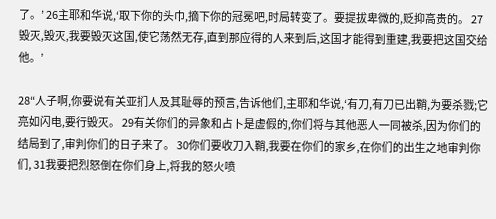了。’ 26主耶和华说,‘取下你的头巾,摘下你的冠冕吧,时局转变了。要提拔卑微的,贬抑高贵的。 27毁灭,毁灭,我要毁灭这国,使它荡然无存,直到那应得的人来到后,这国才能得到重建,我要把这国交给他。’

28“人子啊,你要说有关亚扪人及其耻辱的预言,告诉他们,主耶和华说,‘有刀,有刀已出鞘,为要杀戮;它亮如闪电,要行毁灭。 29有关你们的异象和占卜是虚假的,你们将与其他恶人一同被杀,因为你们的结局到了,审判你们的日子来了。 30你们要收刀入鞘,我要在你们的家乡,在你们的出生之地审判你们, 31我要把烈怒倒在你们身上,将我的怒火喷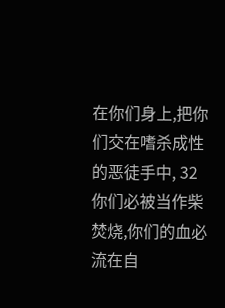在你们身上,把你们交在嗜杀成性的恶徒手中, 32你们必被当作柴焚烧,你们的血必流在自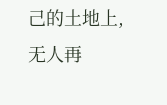己的土地上,无人再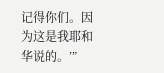记得你们。因为这是我耶和华说的。’”